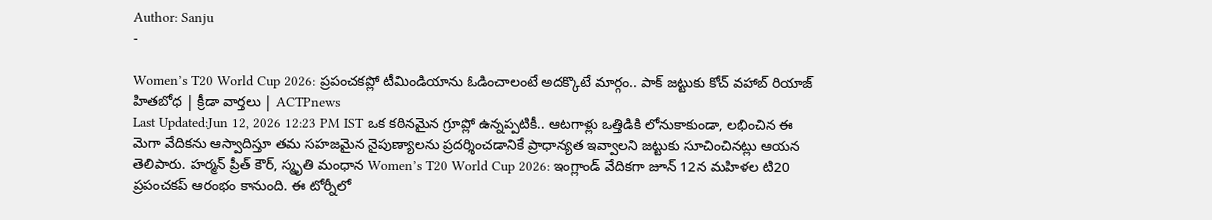Author: Sanju
-

Women’s T20 World Cup 2026: ప్రపంచకప్లో టీమిండియాను ఓడించాలంటే అదక్కొటే మార్గం.. పాక్ జట్టుకు కోచ్ వహాబ్ రియాజ్ హితబోధ | క్రీడా వార్తలు | ACTPnews
Last Updated:Jun 12, 2026 12:23 PM IST ఒక కఠినమైన గ్రూప్లో ఉన్నప్పటికీ.. ఆటగాళ్లు ఒత్తిడికి లోనుకాకుండా, లభించిన ఈ మెగా వేదికను ఆస్వాదిస్తూ తమ సహజమైన నైపుణ్యాలను ప్రదర్శించడానికే ప్రాధాన్యత ఇవ్వాలని జట్టుకు సూచించినట్లు ఆయన తెలిపారు. హర్మన్ ప్రీత్ కౌర్, స్మృతి మంధాన Women’s T20 World Cup 2026: ఇంగ్లాండ్ వేదికగా జూన్ 12న మహిళల టి20 ప్రపంచకప్ ఆరంభం కానుంది. ఈ టోర్నీలో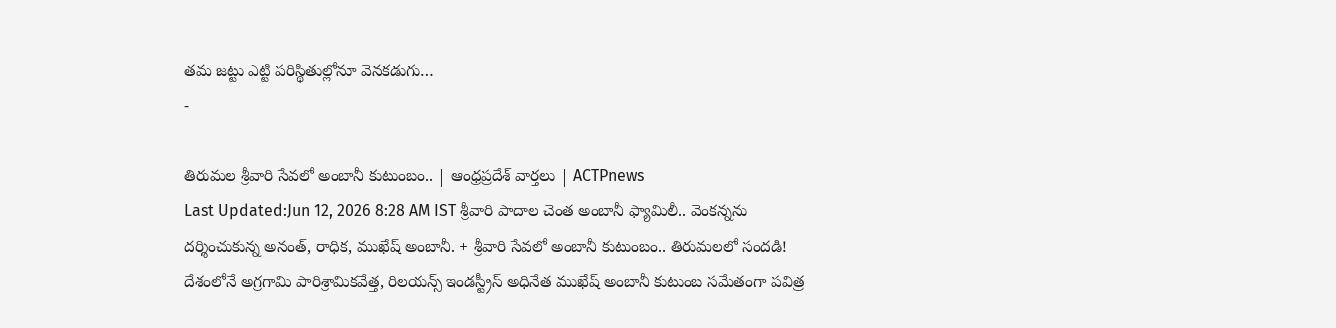తమ జట్టు ఎట్టి పరిస్థితుల్లోనూ వెనకడుగు…
-

తిరుమల శ్రీవారి సేవలో అంబానీ కుటుంబం.. | ఆంధ్రప్రదేశ్ వార్తలు | ACTPnews
Last Updated:Jun 12, 2026 8:28 AM IST శ్రీవారి పాదాల చెంత అంబానీ ఫ్యామిలీ.. వెంకన్నను దర్శించుకున్న అనంత్, రాధిక, ముఖేష్ అంబానీ. + శ్రీవారి సేవలో అంబానీ కుటుంబం.. తిరుమలలో సందడి! దేశంలోనే అగ్రగామి పారిశ్రామికవేత్త, రిలయన్స్ ఇండస్ట్రీస్ అధినేత ముఖేష్ అంబానీ కుటుంబ సమేతంగా పవిత్ర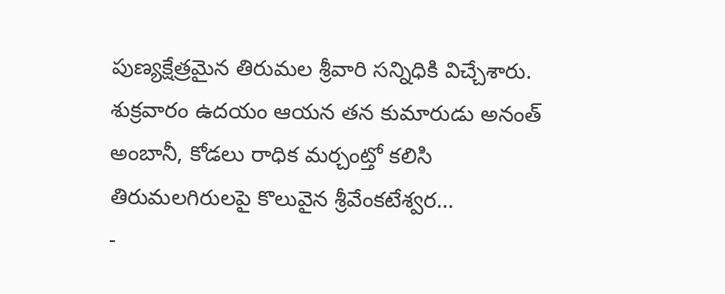పుణ్యక్షేత్రమైన తిరుమల శ్రీవారి సన్నిధికి విచ్చేశారు. శుక్రవారం ఉదయం ఆయన తన కుమారుడు అనంత్ అంబానీ, కోడలు రాధిక మర్చంట్తో కలిసి తిరుమలగిరులపై కొలువైన శ్రీవేంకటేశ్వర…
-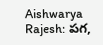Aishwarya Rajesh: పగ,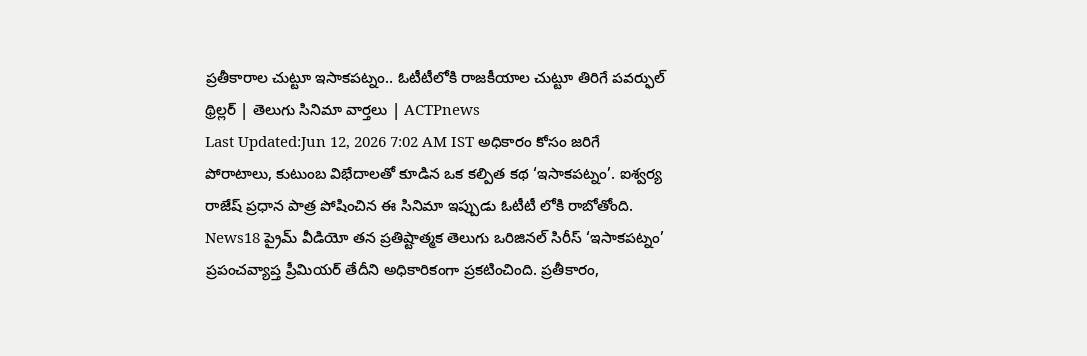ప్రతీకారాల చుట్టూ ఇసాకపట్నం.. ఓటీటీలోకి రాజకీయాల చుట్టూ తిరిగే పవర్ఫుల్ థ్రిల్లర్ | తెలుగు సినిమా వార్తలు | ACTPnews
Last Updated:Jun 12, 2026 7:02 AM IST అధికారం కోసం జరిగే పోరాటాలు, కుటుంబ విభేదాలతో కూడిన ఒక కల్పిత కథ ‘ఇసాకపట్నం’. ఐశ్వర్య రాజేష్ ప్రధాన పాత్ర పోషించిన ఈ సినిమా ఇప్పుడు ఓటీటీ లోకి రాబోతోంది. News18 ప్రైమ్ వీడియో తన ప్రతిష్టాత్మక తెలుగు ఒరిజినల్ సిరీస్ ‘ఇసాకపట్నం’ ప్రపంచవ్యాప్త ప్రీమియర్ తేదీని అధికారికంగా ప్రకటించింది. ప్రతీకారం,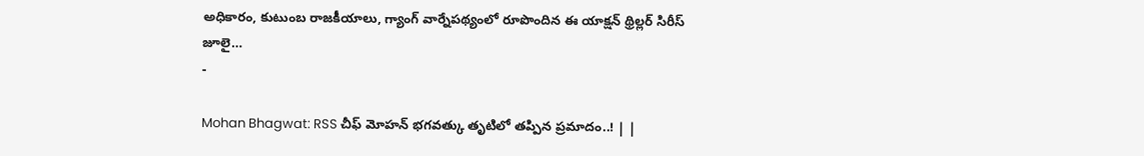అధికారం, కుటుంబ రాజకీయాలు, గ్యాంగ్ వార్నేపథ్యంలో రూపొందిన ఈ యాక్షన్ థ్రిల్లర్ సిరీస్ జూలై…
-

Mohan Bhagwat: RSS చీఫ్ మోహన్ భగవత్కు తృటిలో తప్పిన ప్రమాదం..! | |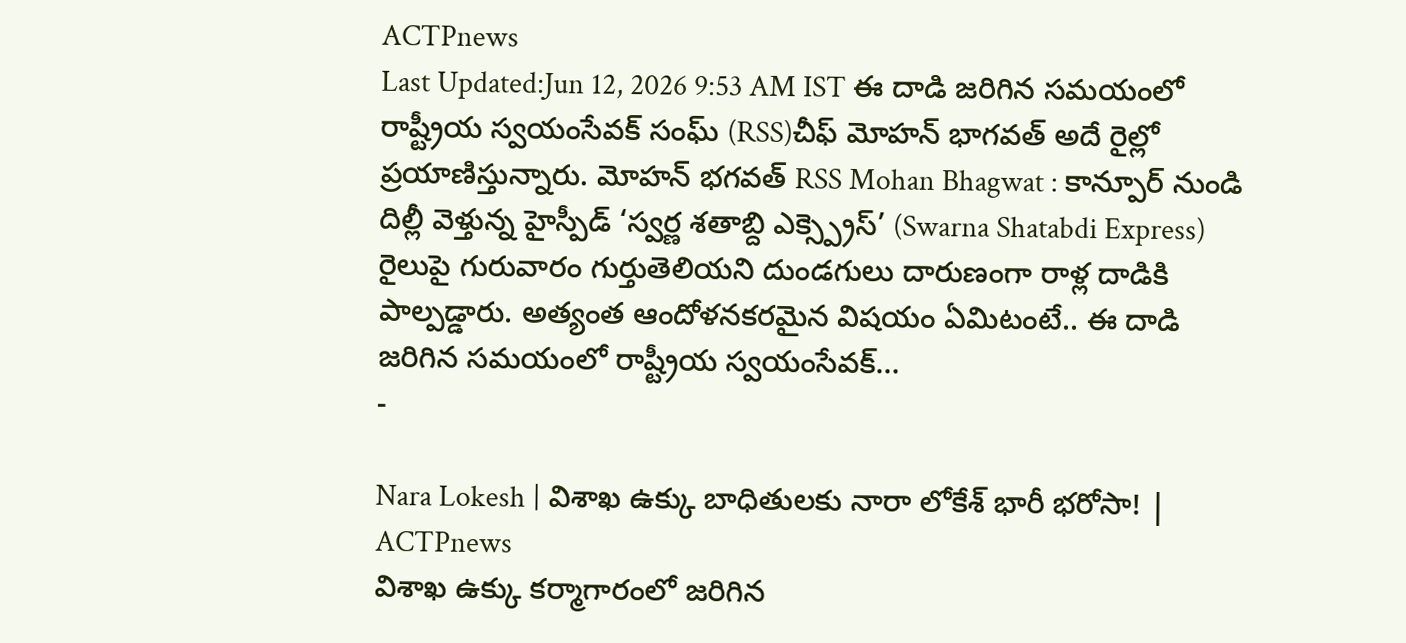ACTPnews
Last Updated:Jun 12, 2026 9:53 AM IST ఈ దాడి జరిగిన సమయంలో రాష్ట్రీయ స్వయంసేవక్ సంఘ్ (RSS)చీఫ్ మోహన్ భాగవత్ అదే రైల్లో ప్రయాణిస్తున్నారు. మోహన్ భగవత్ RSS Mohan Bhagwat : కాన్పూర్ నుండి దిల్లీ వెళ్తున్న హైస్పీడ్ ‘స్వర్ణ శతాబ్ది ఎక్స్ప్రెస్’ (Swarna Shatabdi Express) రైలుపై గురువారం గుర్తుతెలియని దుండగులు దారుణంగా రాళ్ల దాడికి పాల్పడ్డారు. అత్యంత ఆందోళనకరమైన విషయం ఏమిటంటే.. ఈ దాడి జరిగిన సమయంలో రాష్ట్రీయ స్వయంసేవక్…
-

Nara Lokesh | విశాఖ ఉక్కు బాధితులకు నారా లోకేశ్ భారీ భరోసా! | ACTPnews
విశాఖ ఉక్కు కర్మాగారంలో జరిగిన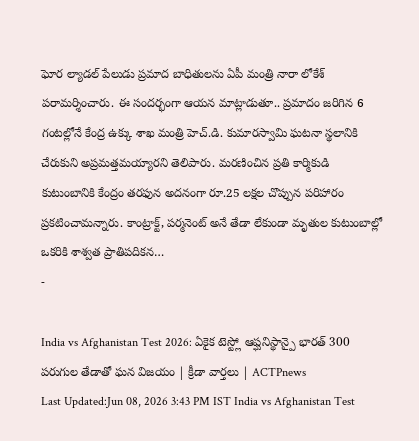ఘోర ల్యాడల్ పేలుడు ప్రమాద బాధితులను ఏపీ మంత్రి నారా లోకేశ్ పరామర్శించారు. ఈ సందర్భంగా ఆయన మాట్లాడుతూ.. ప్రమాదం జరిగిన 6 గంటల్లోనే కేంద్ర ఉక్కు శాఖ మంత్రి హెచ్.డి. కుమారస్వామి ఘటనా స్థలానికి చేరుకుని అప్రమత్తమయ్యారని తెలిపారు. మరణించిన ప్రతి కార్మికుడి కుటుంబానికి కేంద్రం తరఫున అదనంగా రూ.25 లక్షల చొప్పున పరిహారం ప్రకటించామన్నారు. కాంట్రాక్ట్, పర్మనెంట్ అనే తేడా లేకుండా మృతుల కుటుంబాల్లో ఒకరికి శాశ్వత ప్రాతిపదికన…
-

India vs Afghanistan Test 2026: ఏకైక టెస్ట్లో ఆప్ఘనిస్థాన్పై భారత్ 300 పరుగుల తేడాతో ఘన విజయం | క్రీడా వార్తలు | ACTPnews
Last Updated:Jun 08, 2026 3:43 PM IST India vs Afghanistan Test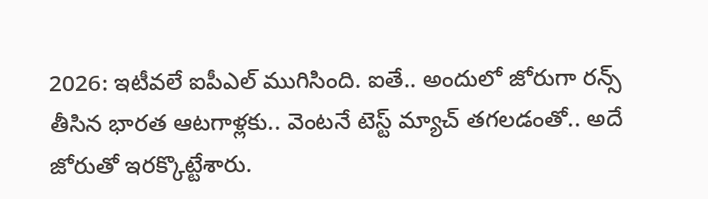2026: ఇటీవలే ఐపీఎల్ ముగిసింది. ఐతే.. అందులో జోరుగా రన్స్ తీసిన భారత ఆటగాళ్లకు.. వెంటనే టెస్ట్ మ్యాచ్ తగలడంతో.. అదే జోరుతో ఇరక్కొట్టేశారు.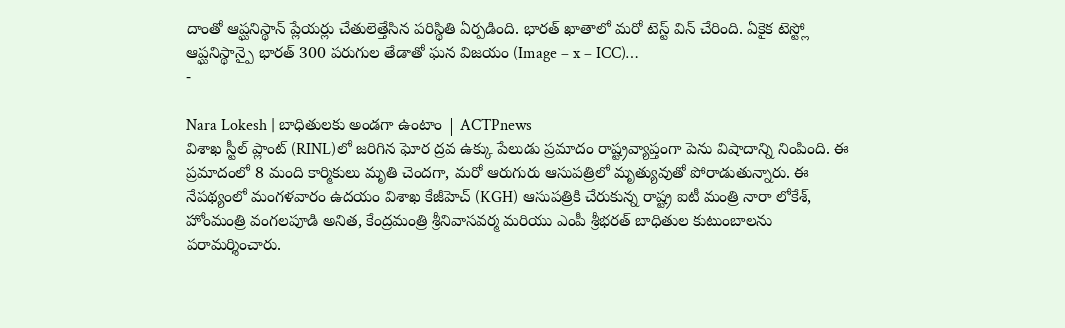దాంతో ఆప్ఘనిస్థాన్ ప్లేయర్లు చేతులెత్తేసిన పరిస్థితి ఏర్పడింది. భారత్ ఖాతాలో మరో టెస్ట్ విన్ చేరింది. ఏకైక టెస్ట్లో ఆప్ఘనిస్థాన్పై భారత్ 300 పరుగుల తేడాతో ఘన విజయం (Image – x – ICC)…
-

Nara Lokesh | బాధితులకు అండగా ఉంటాం | ACTPnews
విశాఖ స్టీల్ ప్లాంట్ (RINL)లో జరిగిన ఘోర ద్రవ ఉక్కు పేలుడు ప్రమాదం రాష్ట్రవ్యాప్తంగా పెను విషాదాన్ని నింపింది. ఈ ప్రమాదంలో 8 మంది కార్మికులు మృతి చెందగా, మరో ఆరుగురు ఆసుపత్రిలో మృత్యువుతో పోరాడుతున్నారు. ఈ నేపథ్యంలో మంగళవారం ఉదయం విశాఖ కేజీహెచ్ (KGH) ఆసుపత్రికి చేరుకున్న రాష్ట్ర ఐటీ మంత్రి నారా లోకేశ్, హోంమంత్రి వంగలపూడి అనిత, కేంద్రమంత్రి శ్రీనివాసవర్మ మరియు ఎంపీ శ్రీభరత్ బాధితుల కుటుంబాలను పరామర్శించారు.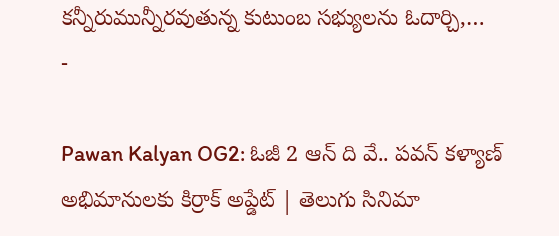కన్నీరుమున్నీరవుతున్న కుటుంబ సభ్యులను ఓదార్చి,…
-

Pawan Kalyan OG2: ఓజీ 2 ఆన్ ది వే.. పవన్ కళ్యాణ్ అభిమానులకు కిర్రాక్ అప్డేట్ | తెలుగు సినిమా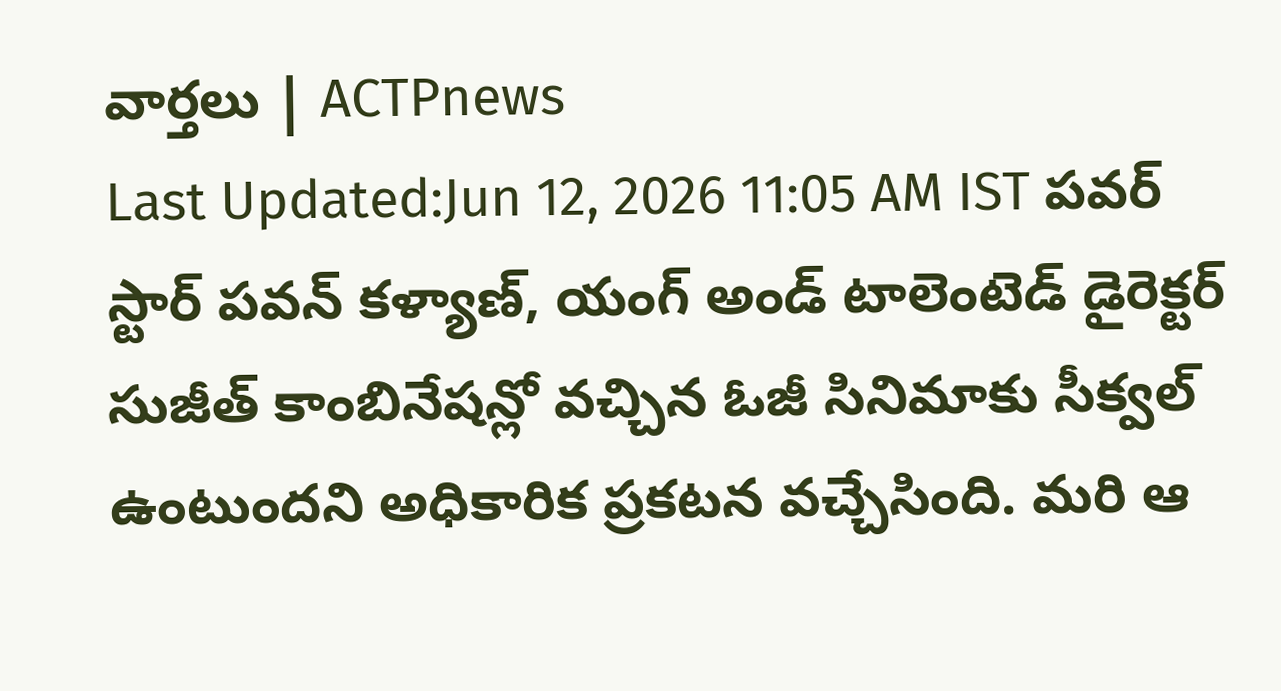వార్తలు | ACTPnews
Last Updated:Jun 12, 2026 11:05 AM IST పవర్ స్టార్ పవన్ కళ్యాణ్, యంగ్ అండ్ టాలెంటెడ్ డైరెక్టర్ సుజీత్ కాంబినేషన్లో వచ్చిన ఓజీ సినిమాకు సీక్వల్ ఉంటుందని అధికారిక ప్రకటన వచ్చేసింది. మరి ఆ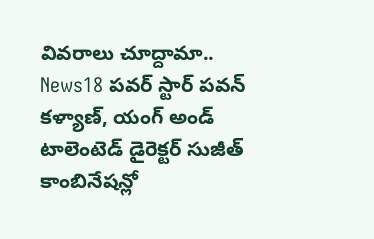వివరాలు చూద్దామా.. News18 పవర్ స్టార్ పవన్ కళ్యాణ్, యంగ్ అండ్ టాలెంటెడ్ డైరెక్టర్ సుజీత్ కాంబినేషన్లో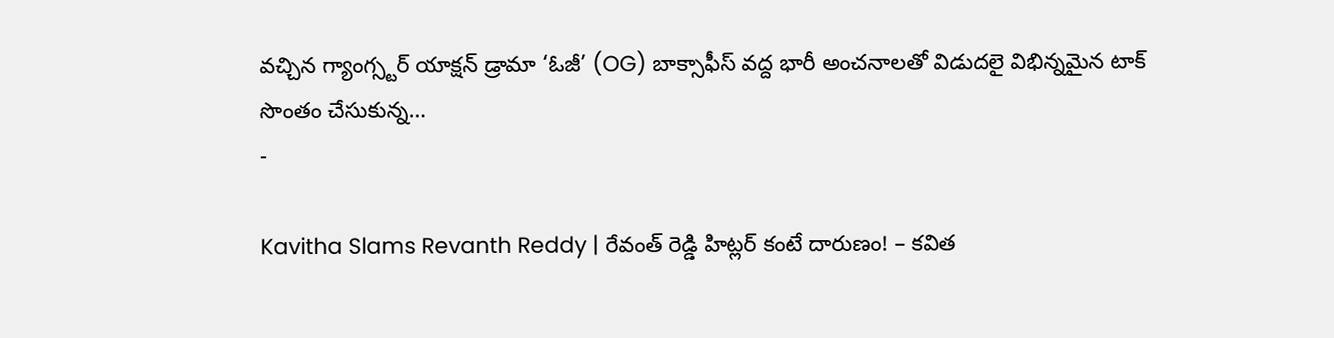వచ్చిన గ్యాంగ్స్టర్ యాక్షన్ డ్రామా ‘ఓజీ’ (OG) బాక్సాఫీస్ వద్ద భారీ అంచనాలతో విడుదలై విభిన్నమైన టాక్ సొంతం చేసుకున్న…
-

Kavitha Slams Revanth Reddy | రేవంత్ రెడ్డి హిట్లర్ కంటే దారుణం! – కవిత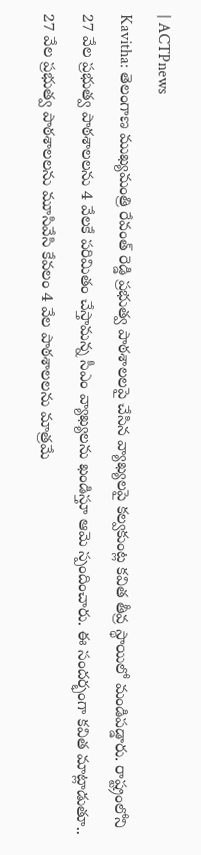| ACTPnews
Kavitha: తెలంగాణ ముఖ్యమంత్రి రేవంత్ రెడ్డి ప్రభుత్వ పాఠశాలలపై చేసిన వ్యాఖ్యలపై కల్వకుంట్ల కవిత తీవ్ర స్థాయిలో మండిపడ్డారు. రాష్ట్రంలోని 27 వేల ప్రభుత్వ పాఠశాలలను 4 వేలకే పరిమితం చేస్తామన్న సీఎం వ్యాఖ్యలను ఖండిస్తూ ఆమె స్పందించారు. ఈ సందర్భంగా కవిత మాట్లాడుతూ.. 27 వేల ప్రభుత్వ పాఠశాలలను మూసివేసి కేవలం 4 వేల పాఠశాలలను మాత్రమే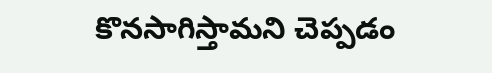కొనసాగిస్తామని చెప్పడం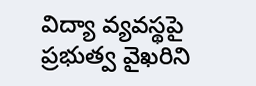విద్యా వ్యవస్థపై ప్రభుత్వ వైఖరిని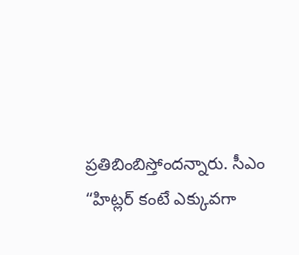ప్రతిబింబిస్తోందన్నారు. సీఎం “హిట్లర్ కంటే ఎక్కువగా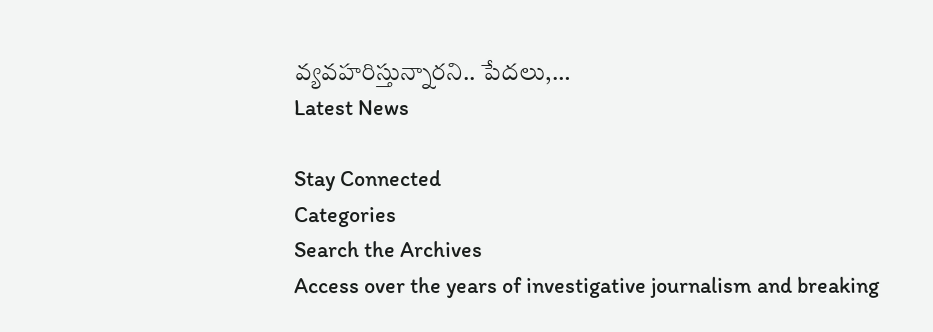వ్యవహరిస్తున్నారని.. పేదలు,…
Latest News

Stay Connected
Categories
Search the Archives
Access over the years of investigative journalism and breaking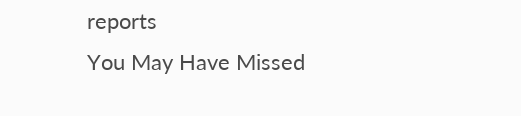reports
You May Have Missed